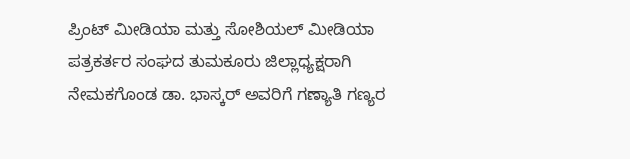ಪ್ರಿಂಟ್ ಮೀಡಿಯಾ ಮತ್ತು ಸೋಶಿಯಲ್ ಮೀಡಿಯಾ ಪತ್ರಕರ್ತರ ಸಂಘದ ತುಮಕೂರು ಜಿಲ್ಲಾಧ್ಯಕ್ಷರಾಗಿ ನೇಮಕಗೊಂಡ ಡಾ. ಭಾಸ್ಕರ್ ಅವರಿಗೆ ಗಣ್ಯಾತಿ ಗಣ್ಯರ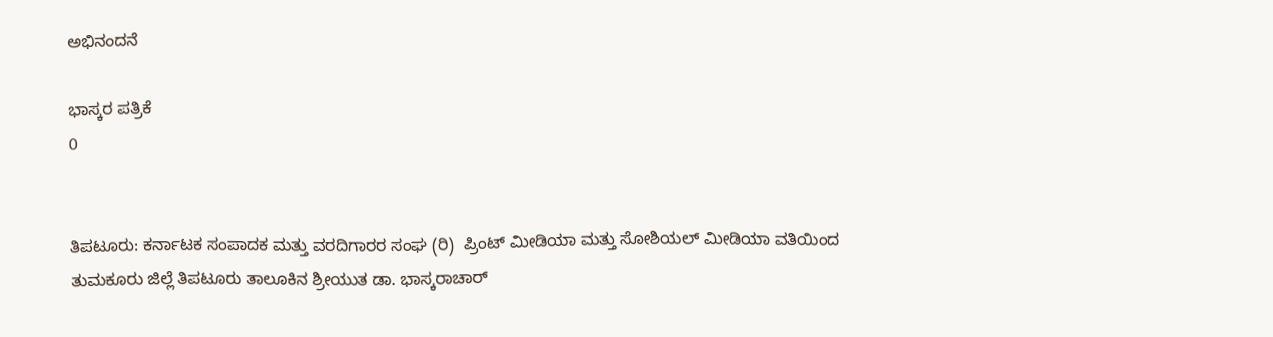ಅಭಿನಂದನೆ

ಭಾಸ್ಕರ ಪತ್ರಿಕೆ
0


ತಿಪಟೂರು: ಕರ್ನಾಟಕ ಸಂಪಾದಕ ಮತ್ತು ವರದಿಗಾರರ ಸಂಘ (ರಿ)  ಪ್ರಿಂಟ್ ಮೀಡಿಯಾ ಮತ್ತು ಸೋಶಿಯಲ್ ಮೀಡಿಯಾ ವತಿಯಿಂದ ತುಮಕೂರು ಜಿಲ್ಲೆ ತಿಪಟೂರು ತಾಲೂಕಿನ ಶ್ರೀಯುತ ಡಾ. ಭಾಸ್ಕರಾಚಾರ್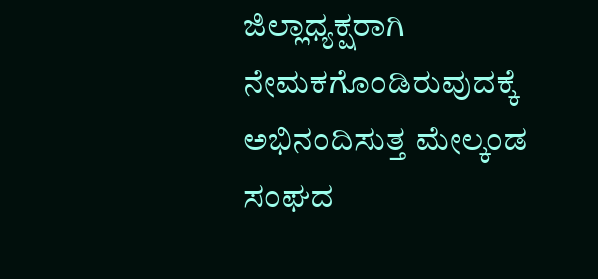ಜಿಲ್ಲಾಧ್ಯಕ್ಷರಾಗಿ ನೇಮಕಗೊಂಡಿರುವುದಕ್ಕೆ  ಅಭಿನಂದಿಸುತ್ತ ಮೇಲ್ಕಂಡ ಸಂಘದ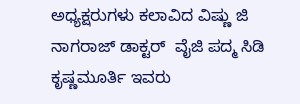ಅಧ್ಯಕ್ಷರುಗಳು ಕಲಾವಿದ ವಿಷ್ಣು ಜಿ ನಾಗರಾಜ್ ಡಾಕ್ಟರ್  ವೈಜಿ ಪದ್ಮ ಸಿಡಿ ಕೃಷ್ಣಮೂರ್ತಿ ಇವರು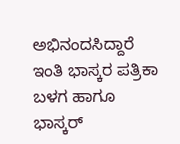ಅಭಿನಂದಸಿದ್ದಾರೆ ಇಂತಿ ಭಾಸ್ಕರ ಪತ್ರಿಕಾ ಬಳಗ ಹಾಗೂ ಭಾಸ್ಕರ್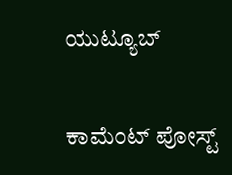ಯುಟ್ಯೂಬ್

ಕಾಮೆಂಟ್‌‌ ಪೋಸ್ಟ್‌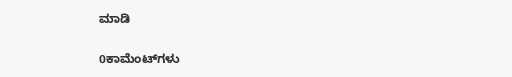ಮಾಡಿ

0ಕಾಮೆಂಟ್‌ಗಳು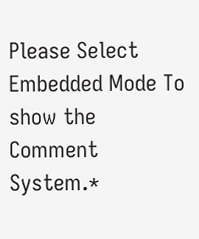Please Select Embedded Mode To show the Comment System.*